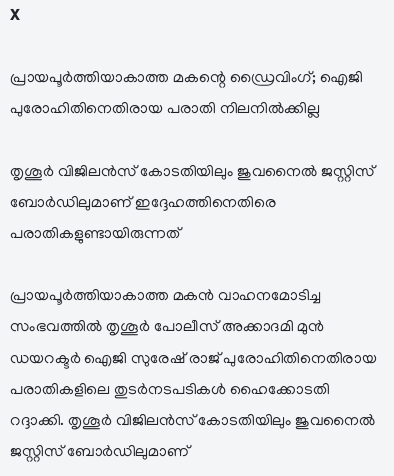X

പ്രായപൂര്‍ത്തിയാകാത്ത മകന്റെ ഡ്രൈവിംഗ്; ഐജി പുരോഹിതിനെതിരായ പരാതി നിലനില്‍ക്കില്ല

തൃശൂര്‍ വിജിലന്‍സ് കോടതിയിലും ജുവനൈല്‍ ജസ്റ്റിസ് ബോര്‍ഡിലുമാണ് ഇദ്ദേഹത്തിനെതിരെ പരാതികളുണ്ടായിരുന്നത്

പ്രായപൂര്‍ത്തിയാകാത്ത മകന്‍ വാഹനമോടിച്ച സംഭവത്തില്‍ തൃശൂര്‍ പോലീസ് അക്കാദമി മുന്‍ ഡയറക്ടര്‍ ഐജി സുരേഷ് രാജ് പുരോഹിതിനെതിരായ പരാതികളിലെ തുടര്‍നടപടികള്‍ ഹൈക്കോടതി റദ്ദാക്കി. തൃശൂര്‍ വിജിലന്‍സ് കോടതിയിലും ജുവനൈല്‍ ജസ്റ്റിസ് ബോര്‍ഡിലുമാണ്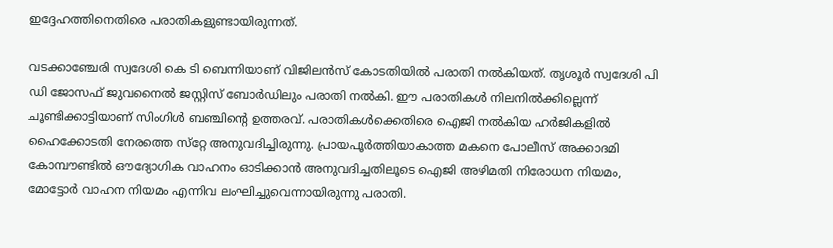ഇദ്ദേഹത്തിനെതിരെ പരാതികളുണ്ടായിരുന്നത്.

വടക്കാഞ്ചേരി സ്വദേശി കെ ടി ബെന്നിയാണ് വിജിലന്‍സ് കോടതിയില്‍ പരാതി നല്‍കിയത്. തൃശൂര്‍ സ്വദേശി പി ഡി ജോസഫ് ജുവനൈല്‍ ജസ്റ്റിസ് ബോര്‍ഡിലും പരാതി നല്‍കി. ഈ പരാതികള്‍ നിലനില്‍ക്കില്ലെന്ന് ചൂണ്ടിക്കാട്ടിയാണ് സിംഗിള്‍ ബഞ്ചിന്റെ ഉത്തരവ്. പരാതികള്‍ക്കെതിരെ ഐജി നല്‍കിയ ഹര്‍ജികളില്‍ ഹൈക്കോടതി നേരത്തെ സ്‌റ്റേ അനുവദിച്ചിരുന്നു. പ്രായപൂര്‍ത്തിയാകാത്ത മകനെ പോലീസ് അക്കാദമി കോമ്പൗണ്ടില്‍ ഔദ്യോഗിക വാഹനം ഓടിക്കാന്‍ അനുവദിച്ചതിലൂടെ ഐജി അഴിമതി നിരോധന നിയമം, മോട്ടോര്‍ വാഹന നിയമം എന്നിവ ലംഘിച്ചുവെന്നായിരുന്നു പരാതി.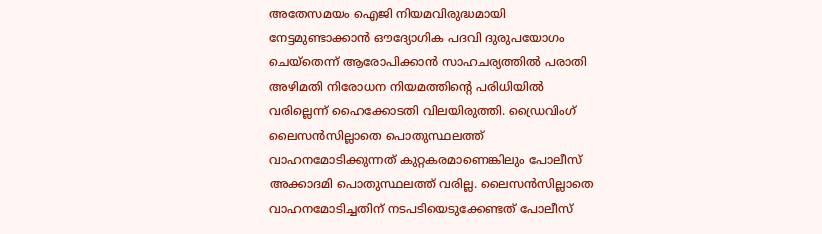അതേസമയം ഐജി നിയമവിരുദ്ധമായി നേട്ടമുണ്ടാക്കാന്‍ ഔദ്യോഗിക പദവി ദുരുപയോഗം ചെയ്‌തെന്ന് ആരോപിക്കാന്‍ സാഹചര്യത്തില്‍ പരാതി അഴിമതി നിരോധന നിയമത്തിന്റെ പരിധിയില്‍ വരില്ലെന്ന് ഹൈക്കോടതി വിലയിരുത്തി. ഡ്രൈവിംഗ് ലൈസന്‍സില്ലാതെ പൊതുസ്ഥലത്ത് വാഹനമോടിക്കുന്നത് കുറ്റകരമാണെങ്കിലും പോലീസ് അക്കാദമി പൊതുസ്ഥലത്ത് വരില്ല. ലൈസന്‍സില്ലാതെ വാഹനമോടിച്ചതിന് നടപടിയെടുക്കേണ്ടത് പോലീസ്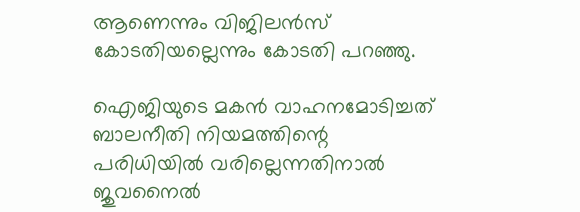ആണെന്നും വിജിലന്‍സ് കോടതിയല്ലെന്നും കോടതി പറഞ്ഞു.

ഐജിയുടെ മകന്‍ വാഹനമോടിച്ചത് ബാലനീതി നിയമത്തിന്റെ പരിധിയില്‍ വരില്ലെന്നതിനാല്‍ ജുവനൈല്‍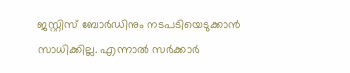ജസ്റ്റിസ് ബോര്‍ഡിനും നടപടിയെടുക്കാന്‍ സാധിക്കില്ല. എന്നാല്‍ സര്‍ക്കാര്‍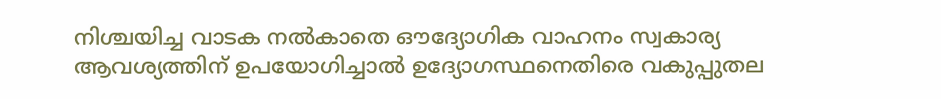നിശ്ചയിച്ച വാടക നല്‍കാതെ ഔദ്യോഗിക വാഹനം സ്വകാര്യ ആവശ്യത്തിന് ഉപയോഗിച്ചാല്‍ ഉദ്യോഗസ്ഥനെതിരെ വകുപ്പുതല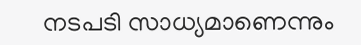നടപടി സാധ്യമാണെന്നും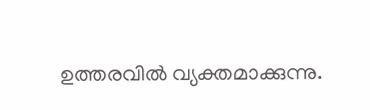ഉത്തരവില്‍ വ്യക്തമാക്കുന്നു.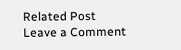Related Post
Leave a Comment